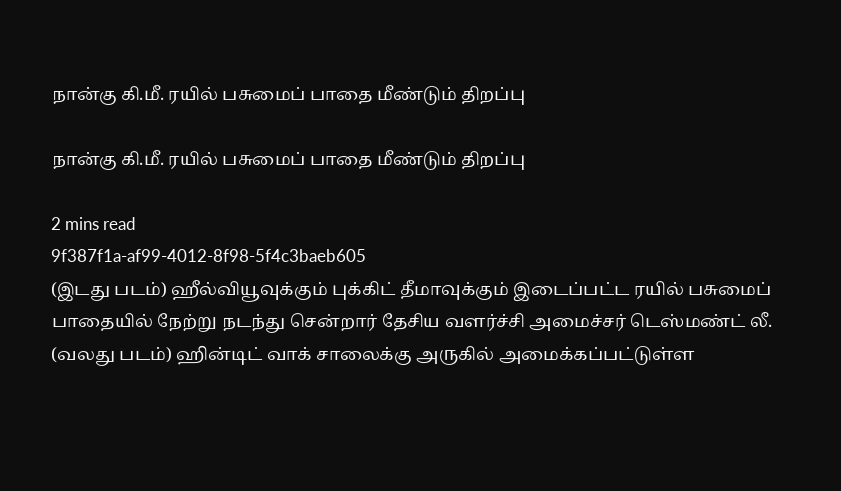நான்கு கி.மீ. ரயில் பசுமைப் பாதை மீண்டும் திறப்பு

நான்கு கி.மீ. ரயில் பசுமைப் பாதை மீண்டும் திறப்பு

2 mins read
9f387f1a-af99-4012-8f98-5f4c3baeb605
(இடது படம்) ஹீல்வியூவுக்கும் புக்கிட் தீமாவுக்கும் இடைப்பட்ட ரயில் பசுமைப் பாதையில் நேற்று நடந்து சென்றார் தேசிய வளர்ச்சி அமைச்சர் டெஸ்மண்ட் லீ. (வலது படம்) ஹின்டிட் வாக் சாலைக்கு அருகில் அமைக்கப்பட்டுள்ள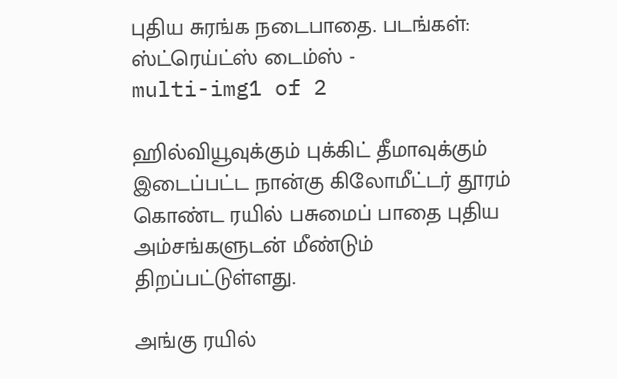புதிய சுரங்க நடைபாதை. படங்கள்: ஸ்ட்ரெய்ட்ஸ் டைம்ஸ் -
multi-img1 of 2

ஹில்வியூவுக்கும் புக்கிட் தீமாவுக்கும் இடைப்பட்ட நான்கு கிலோமீட்டர் தூரம் கொண்ட ரயில் பசுமைப் பாதை புதிய அம்சங்களுடன் மீண்டும் திறப்பட்டுள்ளது.

அங்கு ரயில்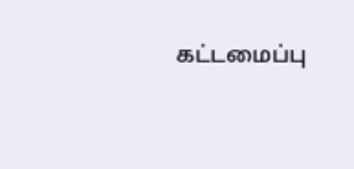கட்டமைப்பு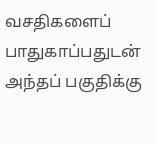வசதிகளைப் பாதுகாப்பதுடன் அந்தப் பகுதிக்கு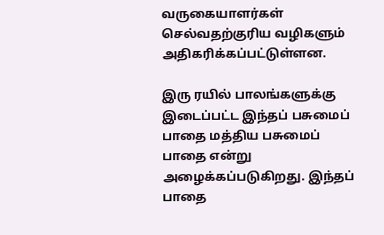வருகையாளர்கள் செல்வதற்குரிய வழிகளும் அதிகரிக்கப்பட்டுள்ளன.

இரு ரயில் பாலங்களுக்கு இடைப்பட்ட இந்தப் பசுமைப் பாதை மத்திய பசுமைப் பாதை என்று அழைக்கப்படுகிறது. இந்தப் பாதை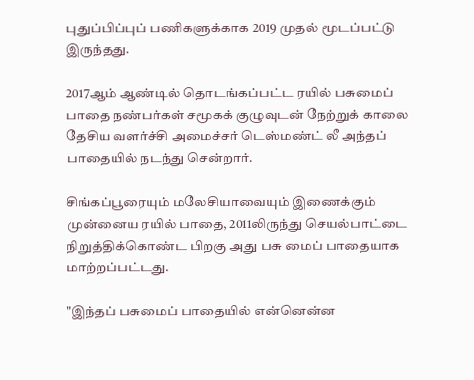புதுப்பிப்புப் பணிகளுக்காக 2019 முதல் மூடப்பட்டு இருந்தது.

2017ஆம் ஆண்டில் தொடங்கப்பட்ட ரயில் பசுமைப் பாதை நண்பர்கள் சமூகக் குழுவுடன் நேற்றுக் காலை தேசிய வளர்ச்சி அமைச்சர் டெஸ்மண்ட் லீ அந்தப் பாதையில் நடந்து சென்றார்.

சிங்கப்பூரையும் மலேசியாவையும் இணைக்கும் முன்னைய ரயில் பாதை, 2011லிருந்து செயல்பாட்டை நிறுத்திக்கொண்ட பிறகு அது பசு மைப் பாதையாக மாற்றப்பட்டது.

"இந்தப் பசுமைப் பாதையில் என்னென்ன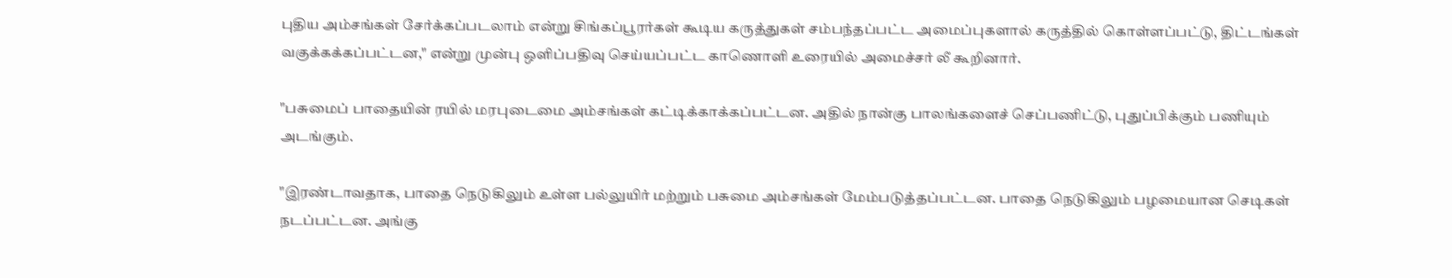புதிய அம்சங்கள் சேர்க்கப்படலாம் என்று சிங்கப்பூரர்கள் கூடிய கருத்துகள் சம்பந்தப்பட்ட அமைப்புகளால் கருத்தில் கொள்ளப்பட்டு, திட்டங்கள் வகுக்கக்கப்பட்டன," என்று முன்பு ஒளிப்பதிவு செய்யப்பட்ட காணொளி உரையில் அமைச்சர் லீ கூறினார்.

"பசுமைப் பாதையின் ரயில் மரபுடைமை அம்சங்கள் கட்டிக்காக்கப்பட்டன. அதில் நான்கு பாலங்களைச் செப்பணிட்டு, புதுப்பிக்கும் பணியும் அடங்கும்.

"இரண்டாவதாக, பாதை நெடுகிலும் உள்ள பல்லுயிர் மற்றும் பசுமை அம்சங்கள் மேம்படுத்தப்பட்டன. பாதை நெடுகிலும் பழமையான செடிகள் நடப்பட்டன. அங்கு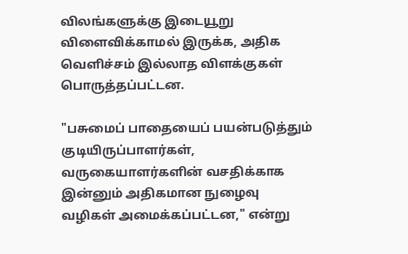விலங்களுக்கு இடையூறு விளைவிக்காமல் இருக்க, அதிக வெளிச்சம் இல்லாத விளக்குகள் பொருத்தப்பட்டன.

"பசுமைப் பாதையைப் பயன்படுத்தும் குடியிருப்பாளர்கள், வருகையாளர்களின் வசதிக்காக இன்னும் அதிகமான நுழைவு வழிகள் அமைக்கப்பட்டன," என்று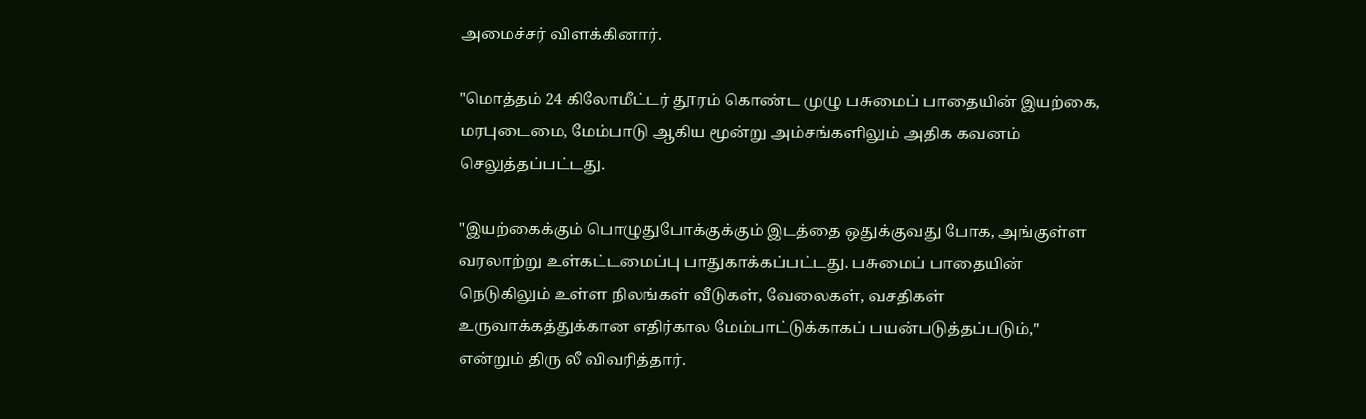அமைச்சர் விளக்கினார்.

"மொத்தம் 24 கிலோமீட்டர் தூரம் கொண்ட முழு பசுமைப் பாதையின் இயற்கை, மரபுடைமை, மேம்பாடு ஆகிய மூன்று அம்சங்களிலும் அதிக கவனம் செலுத்தப்பட்டது.

"இயற்கைக்கும் பொழுதுபோக்குக்கும் இடத்தை ஒதுக்குவது போக, அங்குள்ள வரலாற்று உள்கட்டமைப்பு பாதுகாக்கப்பட்டது. பசுமைப் பாதையின் நெடுகிலும் உள்ள நிலங்கள் வீடுகள், வேலைகள், வசதிகள் உருவாக்கத்துக்கான எதிர்கால மேம்பாட்டுக்காகப் பயன்படுத்தப்படும்," என்றும் திரு லீ விவரித்தார்.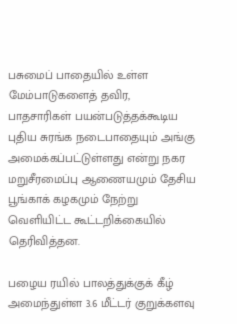பசுமைப் பாதையில் உள்ள மேம்பாடுகளைத் தவிர, பாதசாரிகள் பயன்படுத்தக்கூடிய புதிய சுரங்க நடைபாதையும் அங்கு அமைக்கப்பட்டுள்ளது என்று நகர மறுசீரமைப்பு ஆணையமும் தேசிய பூங்காக் கழகமும் நேற்று வெளியிட்ட கூட்டறிக்கையில் தெரிவித்தன.

பழைய ரயில் பாலத்துக்குக் கீழ் அமைந்துள்ள 3.6 மீட்டர் குறுக்களவு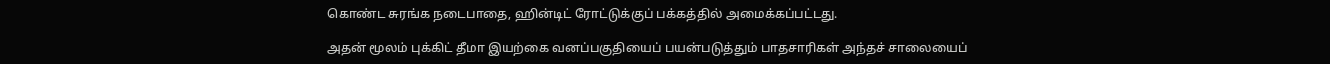கொண்ட சுரங்க நடைபாதை, ஹின்டிட் ரோட்டுக்குப் பக்கத்தில் அமைக்கப்பட்டது.

அதன் மூலம் புக்கிட் தீமா இயற்கை வனப்பகுதியைப் பயன்படுத்தும் பாதசாரிகள் அந்தச் சாலையைப்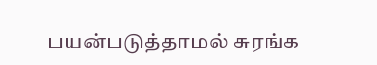பயன்படுத்தாமல் சுரங்க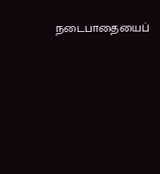நடைபாதையைப்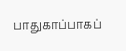பாதுகாப்பாகப்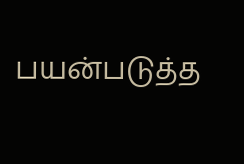பயன்படுத்த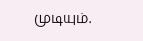முடியும்.